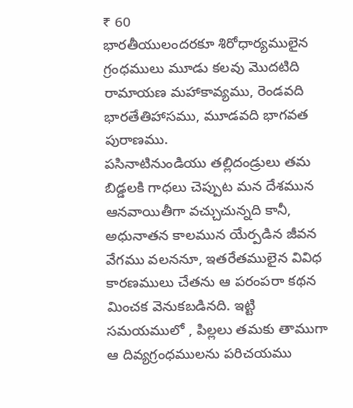₹ 60
భారతీయులందరకూ శిరోధార్యములైన గ్రంధములు మూడు కలవు మొదటిది రామాయణ మహాకావ్యము, రెండవది భారతేతిహాసము, మూడవది భాగవత పురాణము.
పసినాటినుండియు తల్లిదండ్రులు తమ బిడ్డలకి గాధలు చెప్పుట మన దేశమున ఆనవాయితీగా వచ్చుచున్నది కానీ, అధునాతన కాలమున యేర్పడిన జీవన వేగము వలననూ, ఇతరేతములైన వివిధ కారణములు చేతను ఆ పరంపరా కథన మించక వెనుకబడినది. ఇట్టి సమయములో , పిల్లలు తమకు తాముగా ఆ దివ్యగ్రంధములను పరిచయము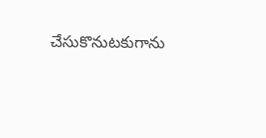చేసుకొనుటకుగాను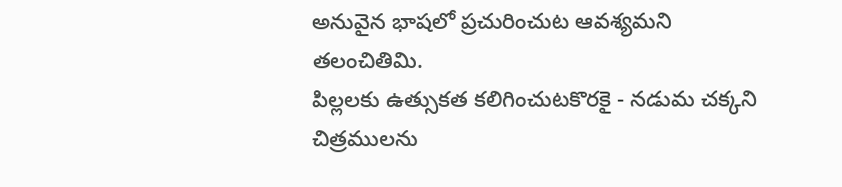అనువైన భాషలో ప్రచురించుట ఆవశ్యమని తలంచితిమి.
పిల్లలకు ఉత్సుకత కలిగించుటకొరకై - నడుమ చక్కని చిత్రములను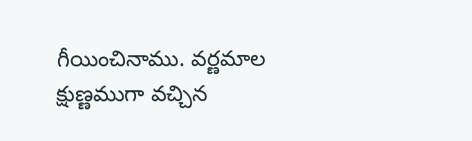గీయించినాము. వర్ణమాల క్షుణ్ణముగా వచ్చిన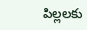పిల్లలకు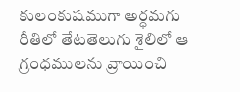కులంకుషముగా అర్ధమగు రీతిలో తేటతెలుగు శైలిలో ఆ గ్రంధములను వ్రాయించి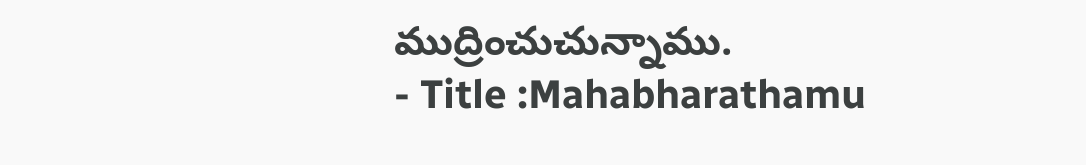ముద్రించుచున్నాము.
- Title :Mahabharathamu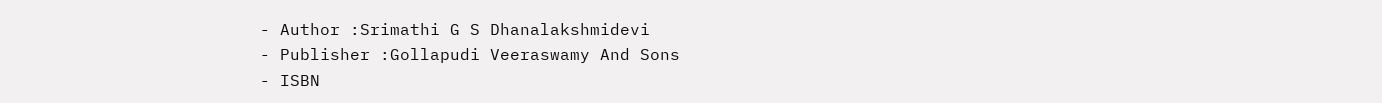- Author :Srimathi G S Dhanalakshmidevi
- Publisher :Gollapudi Veeraswamy And Sons
- ISBN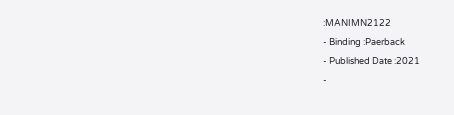:MANIMN2122
- Binding :Paerback
- Published Date :2021
-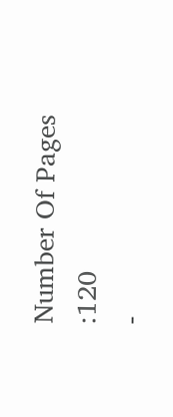Number Of Pages :120
-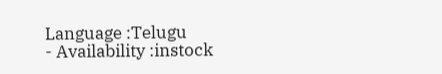Language :Telugu
- Availability :instock